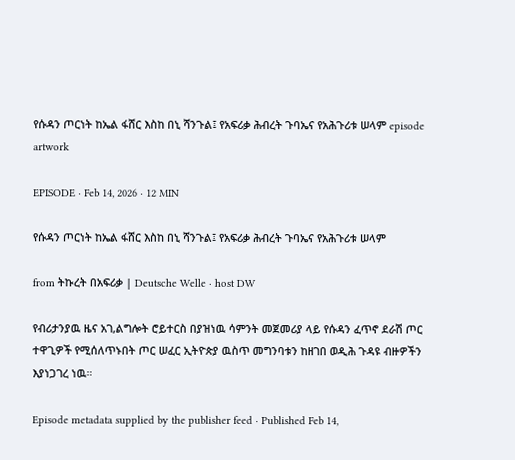የሱዳን ጦርነት ከኤል ፋሸር እስከ በኒ ሻንጉል፤ የአፍሪቃ ሕብረት ጉባኤና የአሕጉሪቱ ሠላም episode artwork

EPISODE · Feb 14, 2026 · 12 MIN

የሱዳን ጦርነት ከኤል ፋሸር እስከ በኒ ሻንጉል፤ የአፍሪቃ ሕብረት ጉባኤና የአሕጉሪቱ ሠላም

from ትኩረት በአፍሪቃ | Deutsche Welle · host DW

የብሪታንያዉ ዜና አገ,ልግሎት ሮይተርስ በያዝነዉ ሳምንት መጀመሪያ ላይ የሱዳን ፈጥኖ ደራሽ ጦር ተዋጊዎች የሚሰለጥኑበት ጦር ሠፈር ኢትዮጵያ ዉስጥ መግንባቱን ከዘገበ ወዲሕ ጉዳዩ ብዙዎችን እያነጋገረ ነዉ።

Episode metadata supplied by the publisher feed · Published Feb 14,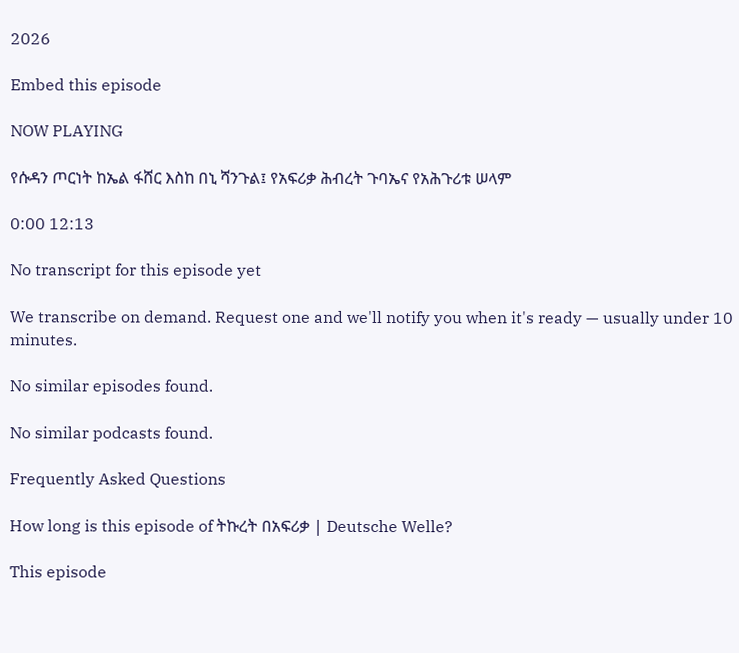2026

Embed this episode

NOW PLAYING

የሱዳን ጦርነት ከኤል ፋሸር እስከ በኒ ሻንጉል፤ የአፍሪቃ ሕብረት ጉባኤና የአሕጉሪቱ ሠላም

0:00 12:13

No transcript for this episode yet

We transcribe on demand. Request one and we'll notify you when it's ready — usually under 10 minutes.

No similar episodes found.

No similar podcasts found.

Frequently Asked Questions

How long is this episode of ትኩረት በአፍሪቃ | Deutsche Welle?

This episode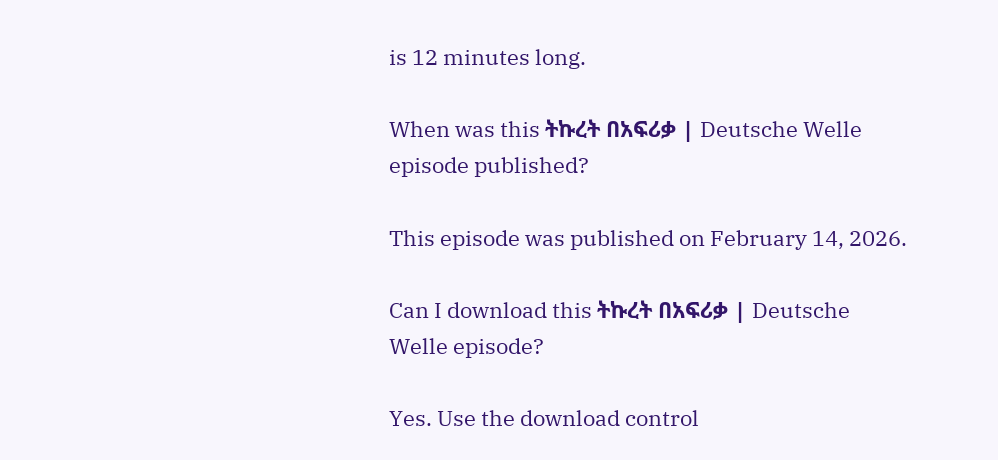is 12 minutes long.

When was this ትኩረት በአፍሪቃ | Deutsche Welle episode published?

This episode was published on February 14, 2026.

Can I download this ትኩረት በአፍሪቃ | Deutsche Welle episode?

Yes. Use the download control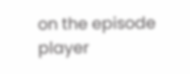on the episode player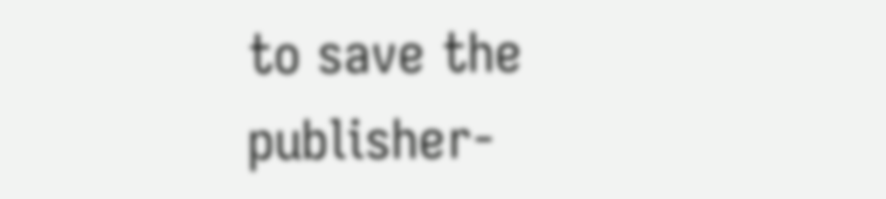to save the publisher-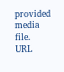provided media file.
URL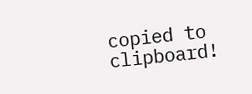copied to clipboard!